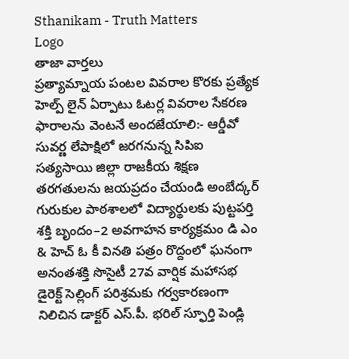Sthanikam - Truth Matters
Logo
తాజా వార్తలు
ప్రత్యామ్నాయ పంటల వివరాల కొరకు ప్రత్యేక హెల్ప్ లైన్ ఏర్పాటు ఓటర్ల వివరాల సేకరణ ఫారాలను వెంటనే అందజేయాలి:- ఆర్డీవో సువర్ణ లేపాక్షిలో జరగనున్న సిపిఐ సత్యసాయి జిల్లా రాజకీయ శిక్షణ తరగతులను జయప్రదం చేయండి అంబేద్కర్ గురుకుల పాఠశాలలో విద్యార్థులకు పుట్టపర్తి శక్తి బృందం–2 అవగాహన కార్యక్రమం డి ఎం & హెచ్ ఓ కీ వినతి పత్రం రొద్దంలో ఘనంగా అనంతశక్తి సొసైటీ 27వ వార్షిక మహాసభ డైరెక్ట్ సెల్లింగ్ పరిశ్రమకు గర్వకారణంగా నిలిచిన డాక్టర్ ఎస్.పీ. భరిల్ స్ఫూర్తి పెండ్లి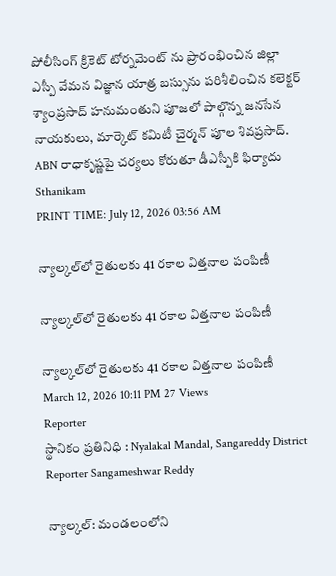పోలీసింగ్ క్రికెట్ టోర్నమెంట్ ను ప్రారంభించిన జిల్లా ఎస్పీ వేమన విజ్ఞాన యాత్ర బస్సును పరిశీలించిన కలెక్టర్ శ్యాంప్రసాద్ హనుమంతుని పూజలో పాల్గొన్న జనసేన నాయకులు, మార్కెట్ కమిటీ చైర్మన్ పూల శివప్రసాద్. ABN రాధాకృష్ణపై చర్యలు కోరుతూ డీఎస్పీకి ఫిర్యాదు
Sthanikam
PRINT TIME: July 12, 2026 03:56 AM

న్యాల్కల్‌లో రైతులకు 41 రకాల విత్తనాల పంపిణీ

న్యాల్కల్‌లో రైతులకు 41 రకాల విత్తనాల పంపిణీ

న్యాల్కల్‌లో రైతులకు 41 రకాల విత్తనాల పంపిణీ
March 12, 2026 10:11 PM 27 Views
Reporter
స్థానికం ప్రతినిధి : Nyalakal Mandal, Sangareddy District
Reporter Sangameshwar Reddy

న్యాల్కల్: మండలంలోని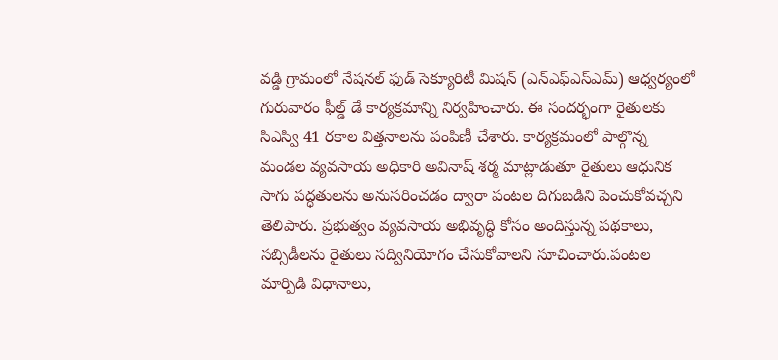వడ్డి గ్రామంలో నేషనల్ ఫుడ్ సెక్యూరిటీ మిషన్ (ఎన్‌ఎఫ్‌ఎస్‌ఎమ్) ఆధ్వర్యంలో గురువారం ఫీల్డ్ డే కార్యక్రమాన్ని నిర్వహించారు. ఈ సందర్భంగా రైతులకు సిఎస్వి 41 రకాల విత్తనాలను పంపిణీ చేశారు. కార్యక్రమంలో పాల్గొన్న మండల వ్యవసాయ అధికారి అవినాష్ శర్మ మాట్లాడుతూ రైతులు ఆధునిక సాగు పద్ధతులను అనుసరించడం ద్వారా పంటల దిగుబడిని పెంచుకోవచ్చని తెలిపారు. ప్రభుత్వం వ్యవసాయ అభివృద్ధి కోసం అందిస్తున్న పథకాలు, సబ్సిడీలను రైతులు సద్వినియోగం చేసుకోవాలని సూచించారు.పంటల మార్పిడి విధానాలు,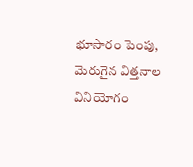భూసారం పెంపు, మెరుగైన విత్తనాల వినియోగం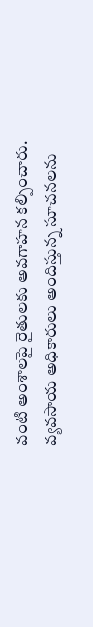వంటి అంశాలపై రైతులకు అవగాహన కల్పించారు. వ్యవసాయ అధికారులు అందిస్తున్న సూచనలను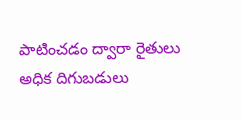పాటించడం ద్వారా రైతులు అధిక దిగుబడులు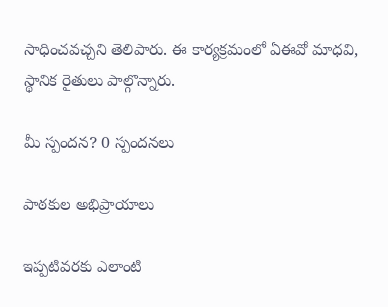సాధించవచ్చని తెలిపారు. ఈ కార్యక్రమంలో ఏఈవో మాధవి, స్థానిక రైతులు పాల్గొన్నారు.

మీ స్పందన? 0 స్పందనలు

పాఠకుల అభిప్రాయాలు

ఇప్పటివరకు ఎలాంటి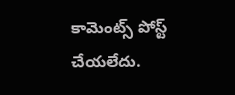కామెంట్స్ పోస్ట్ చేయలేదు.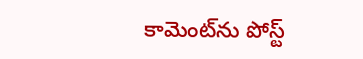కామెంట్‌ను పోస్ట్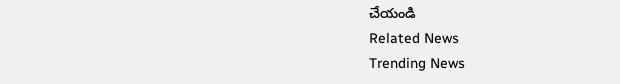చేయండి
Related News
Trending News